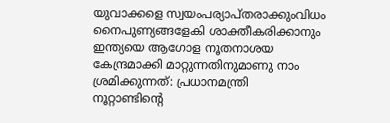യുവാക്കളെ സ്വയംപര്യാപ്തരാക്കുംവിധം നൈപുണ്യങ്ങളേകി ശാക്തീകരിക്കാനും ഇന്ത്യയെ ആഗോള നൂതനാശയ കേന്ദ്രമാക്കി മാറ്റുന്നതിനുമാണു നാം ശ്രമിക്കുന്നത്: പ്രധാനമന്ത്രി
നൂറ്റാണ്ടിന്റെ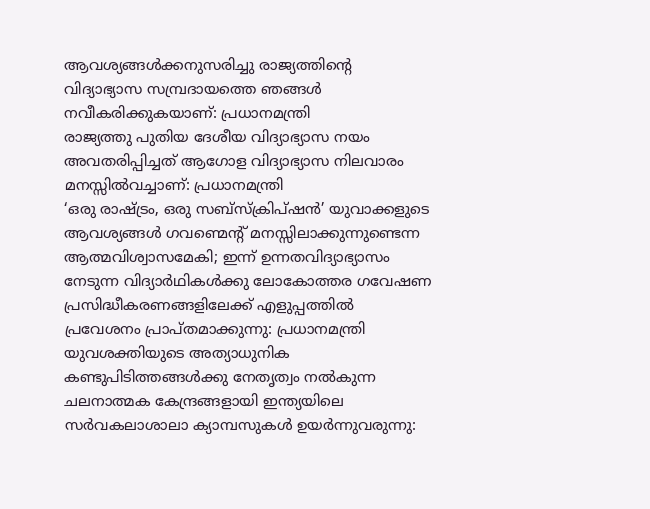ആവശ്യങ്ങൾക്കനുസരിച്ചു രാജ്യത്തിന്റെ വിദ്യാഭ്യാസ സമ്പ്രദായത്തെ ഞങ്ങൾ നവീകരിക്കുകയാണ്: പ്രധാനമന്ത്രി
രാജ്യത്തു പുതിയ ദേശീയ വിദ്യാഭ്യാസ നയം അവതരിപ്പിച്ചത് ആഗോള വിദ്യാഭ്യാസ നിലവാരം മനസ്സിൽവച്ചാണ്: പ്രധാനമന്ത്രി
‘ഒരു രാഷ്ട്രം, ഒരു സബ്‌സ്‌ക്രിപ്‌ഷൻ’ യുവാക്കളുടെ ആവശ്യങ്ങൾ ഗവണ്മെന്റ് മനസ്സിലാക്കുന്നുണ്ടെന്ന ആത്മവിശ്വാസമേകി; ഇന്ന് ഉന്നതവിദ്യാഭ്യാസം നേടുന്ന വിദ്യാർഥികൾക്കു ലോകോത്തര ഗവേഷണ പ്രസിദ്ധീകരണങ്ങളിലേക്ക് എളുപ്പത്തിൽ പ്രവേശനം പ്രാപ്തമാക്കുന്നു: പ്രധാനമന്ത്രി
യുവശക്തിയുടെ അത്യാധുനിക കണ്ടുപിടിത്തങ്ങൾക്കു നേതൃത്വം നൽകുന്ന ചലനാത്മക കേന്ദ്രങ്ങളായി ഇന്ത്യയിലെ സർവകലാശാലാ ക്യാമ്പസുകൾ ഉയർന്നുവരുന്നു: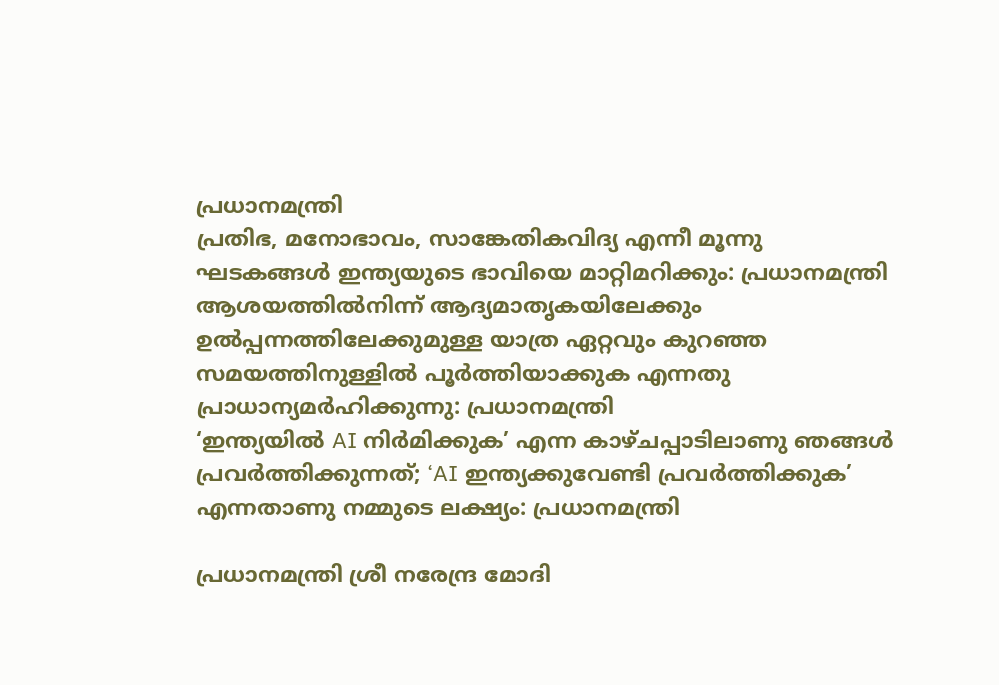പ്രധാനമന്ത്രി
പ്രതിഭ, മനോഭാവം, സാങ്കേതികവിദ്യ എന്നീ മൂന്നു ഘടകങ്ങൾ ഇന്ത്യയുടെ ഭാവിയെ മാറ്റിമറിക്കും: പ്രധാനമന്ത്രി
ആശയത്തിൽനിന്ന് ആദ്യമാതൃകയിലേക്കും ഉൽപ്പന്നത്തിലേക്കുമുള്ള യാത്ര ഏറ്റവും കുറഞ്ഞ സമയത്തിനുള്ളിൽ പൂർത്തിയാക്കുക എന്നതു പ്രാധാന്യമർഹിക്കുന്നു: പ്രധാനമന്ത്രി
‘ഇന്ത്യയിൽ AI നിർമിക്കുക’ എന്ന കാഴ്ചപ്പാടിലാണു ഞങ്ങൾ പ്രവർത്തിക്കുന്നത്; ‘AI ഇന്ത്യക്കുവേണ്ടി പ്രവർത്തിക്കുക’ എന്നതാണു നമ്മുടെ ലക്ഷ്യം: പ്രധാനമന്ത്രി

പ്രധാനമന്ത്രി ശ്രീ നരേന്ദ്ര മോദി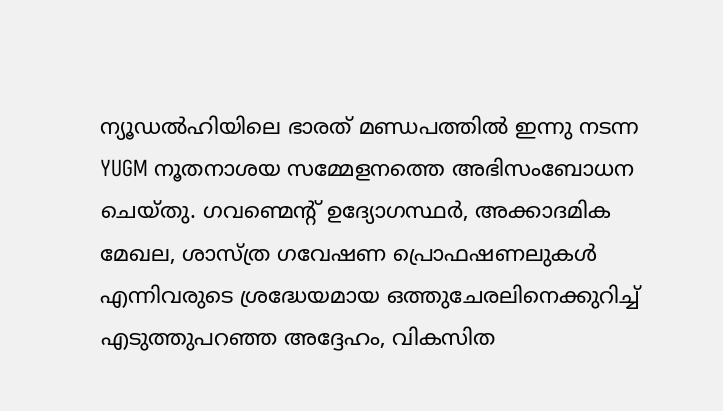ന്യൂഡൽഹിയിലെ ഭാരത് മണ്ഡപത്തിൽ ഇന്നു നടന്ന YUGM നൂതനാശയ സമ്മേളനത്തെ അഭിസംബോധന ചെയ്തു. ഗവണ്മെന്റ് ഉദ്യോഗസ്ഥർ, അക്കാദമിക മേഖല, ശാസ്ത്ര ഗവേഷണ പ്രൊഫഷണലുകൾ എന്നിവരുടെ ശ്രദ്ധേയമായ ഒത്തുചേരലിനെക്കുറിച്ച് എടുത്തുപറഞ്ഞ അദ്ദേഹം, വികസിത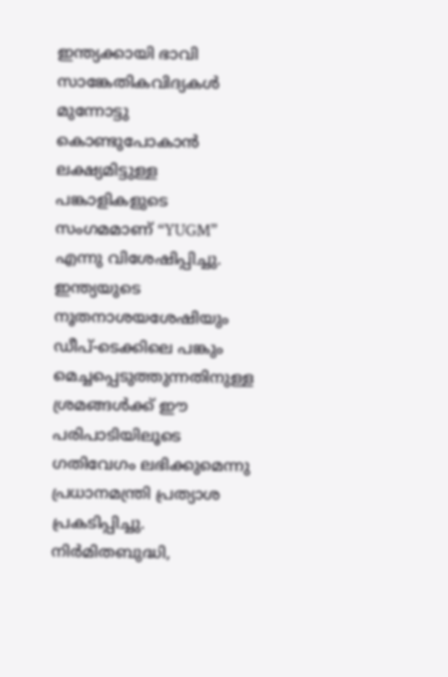ഇന്ത്യക്കായി ഭാവി സാങ്കേതികവിദ്യകൾ മുന്നോട്ടു കൊണ്ടുപോകാൻ ലക്ഷ്യമിട്ടുള്ള പങ്കാളികളുടെ സംഗമമാണ് “YUGM” എന്നു വിശേഷിപ്പിച്ചു. ഇന്ത്യയുടെ നൂതനാശയശേഷിയും ഡീപ്-ടെക്കിലെ പങ്കും മെച്ചപ്പെടുത്തുന്നതിനുള്ള ശ്രമങ്ങൾക്ക് ഈ പരിപാടിയിലൂടെ ഗതിവേഗം ലഭിക്കുമെന്നു പ്രധാനമന്ത്രി പ്രത്യാശ പ്രകടിപ്പിച്ചു. നിർമ‌ിതബുദ്ധി,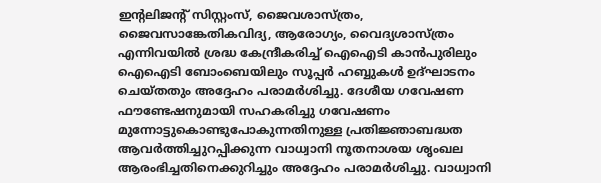ഇന്റലിജന്റ് സിസ്റ്റംസ്, ജൈവശാസ്ത്രം, ജൈവസാങ്കേതികവിദ്യ, ആരോഗ്യം, വൈദ്യശാസ്ത്രം എന്നിവയിൽ ശ്രദ്ധ കേന്ദ്രീകരിച്ച് ഐഐടി കാൻപുരിലും ഐഐടി ബോംബെയിലും സൂപ്പർ ഹബ്ബുകൾ ഉദ്ഘാടനം ചെയ്തതും അദ്ദേഹം പരാമർശിച്ചു. ദേശീയ ഗവേഷണ ഫൗണ്ടേഷനുമായി സഹകരിച്ചു ഗവേഷണം മുന്നോട്ടുകൊണ്ടുപോകുന്നതിനുള്ള പ്രതിജ്ഞാബദ്ധത ആവർത്തിച്ചുറപ്പിക്കുന്ന വാധ്വാനി നൂതനാശയ ശൃംഖല ആരംഭിച്ചതിനെക്കുറിച്ചും അദ്ദേഹം പരാമർശിച്ചു. വാധ്വാനി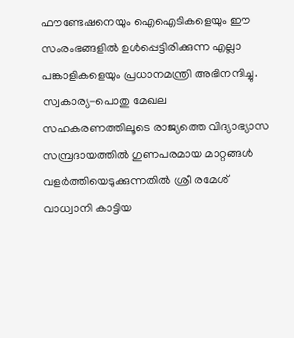ഫൗണ്ടേഷനെയും ഐഐടികളെയും ഈ സംരംഭങ്ങളിൽ ഉൾപ്പെട്ടിരിക്കുന്ന എല്ലാ പങ്കാളികളെയും പ്രധാനമന്ത്രി അഭിനന്ദിച്ചു. സ്വകാര്യ-പൊതു മേഖല സഹകരണത്തിലൂടെ രാജ്യത്തെ വിദ്യാഭ്യാസ സമ്പ്രദായത്തിൽ ഗുണപരമായ മാറ്റങ്ങൾ വളർത്തിയെടുക്കുന്നതിൽ ശ്രീ രമേശ് വാധ്വാനി കാട്ടിയ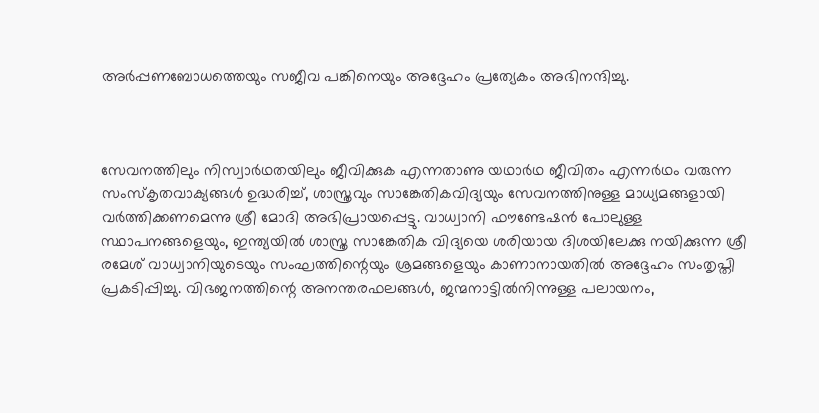അർപ്പണബോധത്തെയും സജീവ പങ്കിനെയും അദ്ദേഹം പ്രത്യേകം അഭിനന്ദിച്ചു.



സേവനത്തിലും നിസ്വാർഥതയിലും ജീവിക്കുക എന്നതാണു യഥാർഥ ജീവിതം എന്നർഥം വരുന്ന സംസ്‌കൃതവാക്യങ്ങൾ ഉദ്ധരിച്ച്, ശാസ്ത്രവും സാങ്കേതികവിദ്യയും സേവനത്തിനുള്ള മാധ്യമങ്ങളായി വർത്തിക്കണമെന്നു ശ്രീ മോദി അഭിപ്രായപ്പെട്ടു. വാധ്വാനി ഫൗണ്ടേഷൻ പോലുള്ള സ്ഥാപനങ്ങളെയും, ഇന്ത്യയിൽ ശാസ്ത്ര സാങ്കേതിക വിദ്യയെ ശരിയായ ദിശയിലേക്കു നയിക്കുന്ന ശ്രീ രമേശ് വാധ്വാനിയുടെയും സംഘത്തിന്റെയും ശ്രമങ്ങളെയും കാണാനായതിൽ അദ്ദേഹം സംതൃപ്തി പ്രകടിപ്പിച്ചു. വിഭജനത്തിന്റെ അനന്തരഫലങ്ങൾ, ജന്മനാട്ടിൽനിന്നുള്ള പലായനം,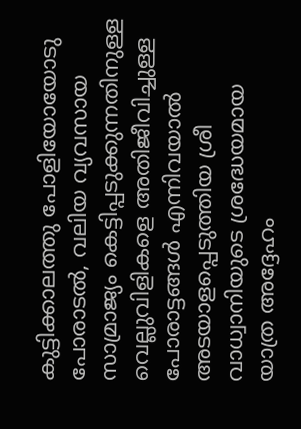കുട്ടിക്കാലത്തു പോളിയോയോടു പോരാടൽ, വലിയ വ്യവസായ സാമ്രാജ്യം കെട്ടിപ്പടുക്കുന്നതിനുള്ള വെല്ലുവിളികളെ അതിജീവിച്ചുള്ള പോരാട്ടങ്ങൾ എന്നിവയാൽ അടയാളപ്പെടുത്തിയ ശ്രീ വാധ്വാനിയുടെ ശ്രദ്ധേയമായ യാത്ര അദ്ദേഹം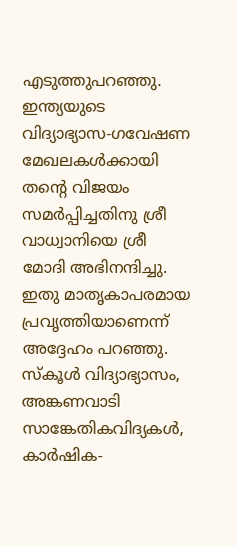എടുത്തുപറഞ്ഞു. ഇന്ത്യയുടെ വിദ്യാഭ്യാസ-ഗവേഷണ മേഖലകൾക്കായി തന്റെ വിജയം സമർപ്പിച്ചതിനു ശ്രീ വാധ്വാനിയെ ശ്രീ മോദി അഭിനന്ദിച്ചു. ഇതു മാതൃകാപരമായ പ്രവൃത്തിയാണെന്ന് അദ്ദേഹം പറഞ്ഞു. സ്കൂൾ വിദ്യാഭ്യാസം, അങ്കണവാടി സാങ്കേതികവിദ്യകൾ, കാർഷിക-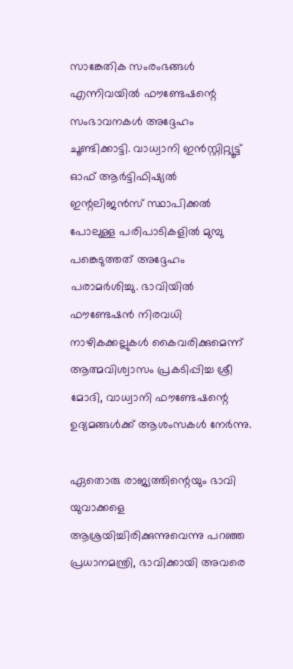സാങ്കേതിക സംരംഭങ്ങൾ എന്നിവയിൽ ഫൗണ്ടേഷന്റെ സംഭാവനകൾ അദ്ദേഹം ചൂണ്ടിക്കാട്ടി. വാധ്വാനി ഇൻസ്റ്റിറ്റ്യൂട്ട് ഓഫ് ആർട്ടിഫിഷ്യൽ ഇന്റലിജൻസ് സ്ഥാപിക്കൽ പോലുള്ള പരിപാടികളിൽ മുമ്പു പങ്കെടുത്തത് അദ്ദേഹം പരാമർശിച്ചു. ഭാവിയിൽ ഫൗണ്ടേഷൻ നിരവധി നാഴികക്കല്ലുകൾ കൈവരിക്കുമെന്ന് ആത്മവിശ്വാസം പ്രകടിപ്പിച്ച ശ്രീ മോദി, വാധ്വാനി ഫൗണ്ടേഷന്റെ ഉദ്യമങ്ങൾക്ക് ആശംസകൾ നേർന്നു.

ഏതൊരു രാജ്യത്തിന്റെയും ഭാവി യുവാക്കളെ ആശ്രയിച്ചിരിക്കുന്നുവെന്നു പറഞ്ഞ പ്രധാനമന്ത്രി, ഭാവിക്കായി അവരെ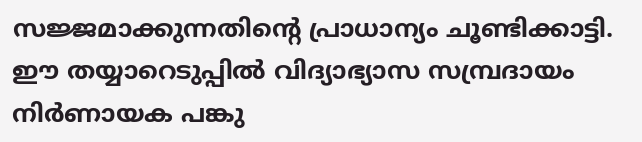സജ്ജമാക്കുന്നതിന്റെ പ്രാധാന്യം ചൂണ്ടിക്കാട്ടി. ഈ തയ്യാറെടുപ്പിൽ വിദ്യാഭ്യാസ സമ്പ്രദായം നിർണായക പങ്കു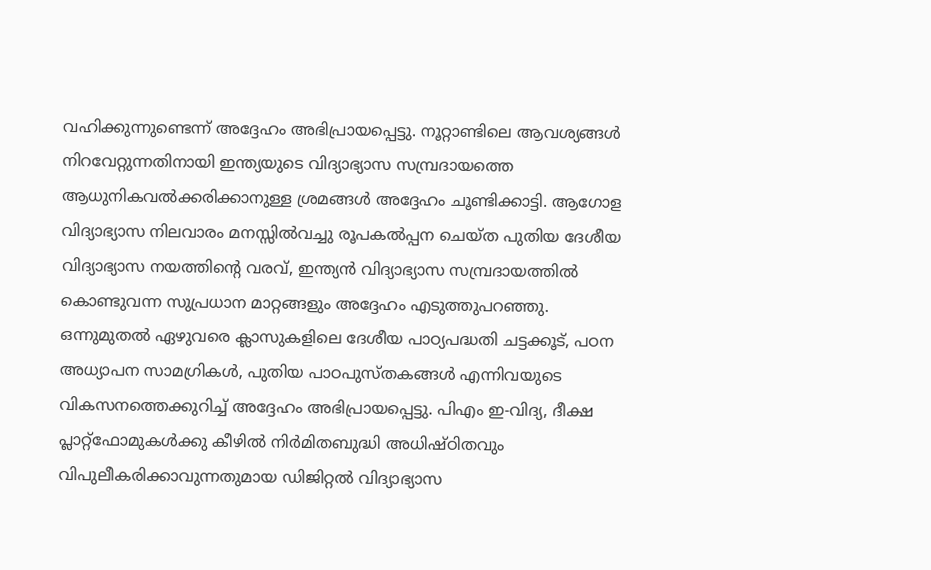വഹിക്കുന്നുണ്ടെന്ന് അദ്ദേഹം അഭിപ്രായപ്പെട്ടു. നൂറ്റാണ്ടിലെ ആവശ്യങ്ങൾ നിറവേറ്റുന്നതിനായി ഇന്ത്യയുടെ വിദ്യാഭ്യാസ സമ്പ്രദായത്തെ ആധുനികവൽക്കരിക്കാനുള്ള ശ്രമങ്ങൾ അദ്ദേഹം ചൂണ്ടിക്കാട്ടി. ആഗോള വിദ്യാഭ്യാസ നിലവാരം മനസ്സിൽവച്ചു രൂപകൽപ്പന ചെയ്ത പുതിയ ദേശീയ വിദ്യാഭ്യാസ നയത്തിന്റെ വരവ്, ഇന്ത്യൻ വിദ്യാഭ്യാസ സമ്പ്രദായത്തിൽ കൊണ്ടുവന്ന സുപ്രധാന മാറ്റങ്ങളും അദ്ദേഹം എടുത്തുപറഞ്ഞു. ഒന്നുമുതൽ ഏഴുവരെ ക്ലാസുകളിലെ ദേശീയ പാഠ്യപദ്ധതി ചട്ടക്കൂട്, പഠന അധ്യാപന സാമഗ്രികൾ, പുതിയ പാഠപുസ്തകങ്ങൾ എന്നിവയുടെ വികസനത്തെക്കുറിച്ച് അദ്ദേഹം അഭിപ്രായപ്പെട്ടു. പിഎം ഇ-വിദ്യ, ദീക്ഷ പ്ലാറ്റ്‌ഫോമുകൾക്കു കീഴിൽ നിർമിതബുദ്ധി അധിഷ്ഠിതവും വിപുലീകരിക്കാവുന്നതുമായ ഡിജിറ്റൽ വിദ്യാഭ്യാസ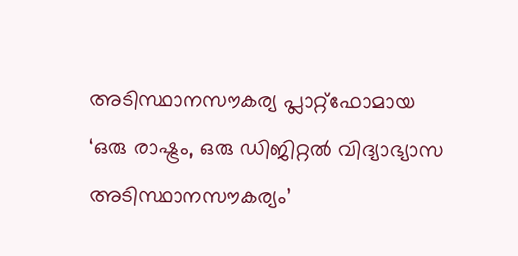അടിസ്ഥാനസൗകര്യ പ്ലാറ്റ്‌ഫോമായ ‘ഒരു രാഷ്ട്രം, ഒരു ഡിജിറ്റൽ വിദ്യാഭ്യാസ അടിസ്ഥാനസൗകര്യം’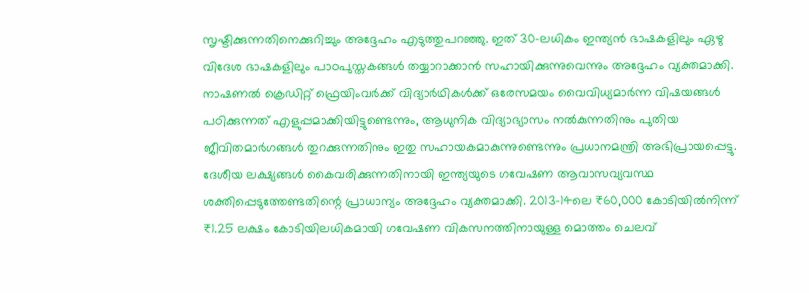സൃഷ്ടിക്കുന്നതിനെക്കുറിച്ചും അദ്ദേഹം എടുത്തുപറഞ്ഞു. ഇത് 30-ലധികം ഇന്ത്യൻ ഭാഷകളിലും ഏഴു വിദേശ ഭാഷകളിലും പാഠപുസ്തകങ്ങൾ തയ്യാറാക്കാൻ സഹായിക്കുന്നുവെന്നും അദ്ദേഹം വ്യക്തമാക്കി. നാഷണൽ ക്രെഡിറ്റ് ഫ്രെയിംവർക്ക് വിദ്യാർഥികൾക്ക് ഒരേസമയം വൈവിധ്യമാർന്ന വിഷയങ്ങൾ പഠിക്കുന്നത് എളുപ്പമാക്കിയിട്ടുണ്ടെന്നും, ആധുനിക വിദ്യാഭ്യാസം നൽകുന്നതിനും പുതിയ ജീവിതമാർഗങ്ങൾ തുറക്കുന്നതിനും ഇതു സഹായകമാകുന്നുണ്ടെന്നും പ്രധാനമന്ത്രി അഭിപ്രായപ്പെട്ടു. ദേശീയ ലക്ഷ്യങ്ങൾ കൈവരിക്കുന്നതിനായി ഇന്ത്യയുടെ ഗവേഷണ ആവാസവ്യവസ്ഥ ശക്തിപ്പെടുത്തേണ്ടതിന്റെ പ്രാധാന്യം അദ്ദേഹം വ്യക്തമാക്കി. 2013-14ലെ ₹60,000 കോടിയിൽനിന്ന് ₹1.25 ലക്ഷം കോടിയിലധികമായി ഗവേഷണ വികസനത്തിനായുള്ള മൊത്തം ചെലവ്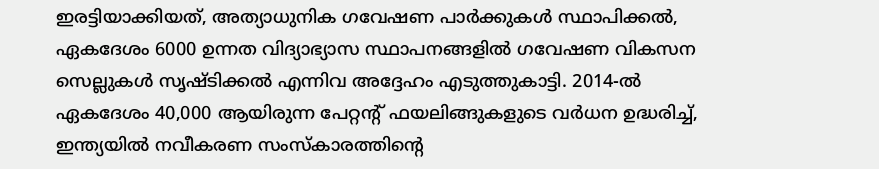ഇരട്ടിയാക്കിയത്, അത്യാധുനിക ഗവേഷണ പാർക്കുകൾ സ്ഥാപിക്കൽ, ഏകദേശം 6000 ഉന്നത വിദ്യാഭ്യാസ സ്ഥാപനങ്ങളിൽ ഗവേഷണ വികസന സെല്ലുകൾ സൃഷ്ടിക്കൽ എന്നിവ അദ്ദേഹം എടുത്തുകാട്ടി. 2014-ൽ ഏകദേശം 40,000 ആയിരുന്ന പേറ്റന്റ് ഫയലിങ്ങുകളുടെ വർധന ഉദ്ധരിച്ച്, ഇന്ത്യയിൽ നവീകരണ സംസ്കാരത്തിന്റെ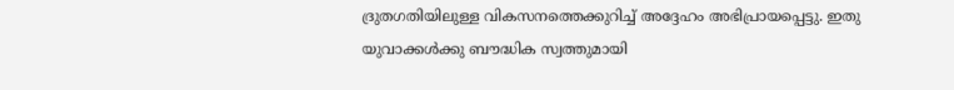ദ്രുതഗതിയിലുള്ള വികസനത്തെക്കുറിച്ച് അദ്ദേഹം അഭിപ്രായപ്പെട്ടു. ഇതു യുവാക്കൾക്കു ബൗദ്ധിക സ്വത്തുമായി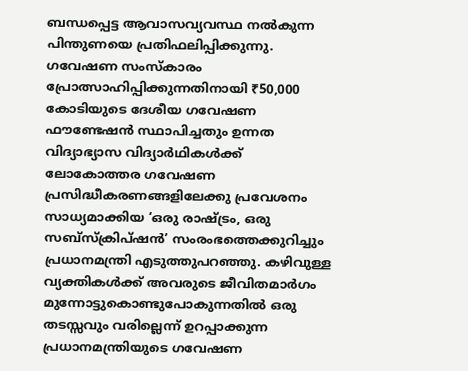ബന്ധപ്പെട്ട ആവാസവ്യവസ്ഥ നൽകുന്ന പിന്തുണയെ പ്രതിഫലിപ്പിക്കുന്നു. ഗവേഷണ സംസ്കാരം പ്രോത്സാഹിപ്പിക്കുന്നതിനായി ₹50,000 കോടിയുടെ ദേശീയ ഗവേഷണ ഫൗണ്ടേഷൻ സ്ഥാപിച്ചതും ഉന്നത വിദ്യാഭ്യാസ വിദ്യാർഥികൾക്ക് ലോകോത്തര ഗവേഷണ പ്രസിദ്ധീകരണങ്ങളിലേക്കു പ്രവേശനം സാധ്യമാക്കിയ ‘ഒരു രാഷ്ട്രം, ഒരു സബ്‌സ്‌ക്രിപ്‌ഷൻ’ സംരംഭത്തെക്കുറിച്ചും പ്രധാനമന്ത്രി എടുത്തുപറഞ്ഞു. കഴിവുള്ള വ്യക്തികൾക്ക് അവരുടെ ജീവിതമാർഗം മുന്നോട്ടുകൊണ്ടുപോകുന്നതിൽ ഒരു തടസ്സവും വരില്ലെന്ന് ഉറപ്പാക്കുന്ന പ്രധാനമന്ത്രിയുടെ ഗവേഷണ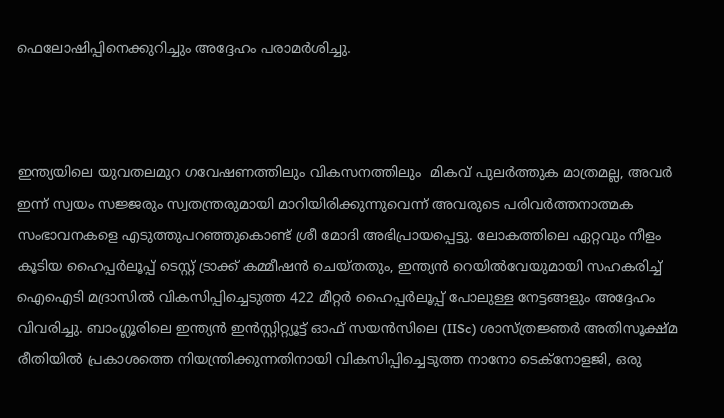ഫെലോഷിപ്പിനെക്കുറിച്ചും അദ്ദേഹം പരാമർശിച്ചു.



ഇന്ത്യയിലെ യുവതലമുറ ഗവേഷണത്തിലും വികസനത്തിലും  മികവ് പുലർത്തുക മാത്രമല്ല, അവർ ഇന്ന് സ്വയം സജ്ജരും സ്വതന്ത്രരുമായി മാറിയിരിക്കുന്നുവെന്ന് അവരുടെ പരിവർത്തനാത്മക സംഭാവനകളെ എടുത്തുപറഞ്ഞുകൊണ്ട് ശ്രീ മോദി അഭിപ്രായപ്പെട്ടു. ലോകത്തിലെ ഏറ്റവും നീളം കൂടിയ ഹൈപ്പർലൂപ്പ് ടെസ്റ്റ് ട്രാക്ക് കമ്മീഷൻ ചെയ്തതും, ഇന്ത്യൻ റെയിൽവേയുമായി സഹകരിച്ച് ഐഐടി മദ്രാസിൽ വികസിപ്പിച്ചെടുത്ത 422 മീറ്റർ ഹൈപ്പർലൂപ്പ് പോലുള്ള നേട്ടങ്ങളും അദ്ദേഹം വിവരിച്ചു. ബാംഗ്ലൂരിലെ ഇന്ത്യൻ ഇൻസ്റ്റിറ്റ്യൂട്ട് ഓഫ് സയൻസിലെ (IISc) ശാസ്ത്രജ്ഞർ അതിസൂക്ഷ്മ രീതിയിൽ പ്രകാശത്തെ നിയന്ത്രിക്കുന്നതിനായി വികസിപ്പിച്ചെടുത്ത നാനോ ടെക്നോളജി, ഒരു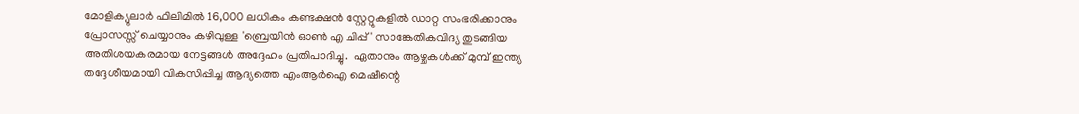മോളിക്യുലാർ ഫിലിമിൽ 16,000 ലധികം കണ്ടക്ഷൻ സ്റ്റേറ്റുകളിൽ ഡാറ്റ സംഭരിക്കാനും പ്രോസസ്സ് ചെയ്യാനും കഴിവുള്ള 'ബ്രെയിൻ ഓൺ എ ചിപ്പ്' സാങ്കേതികവിദ്യ തുടങ്ങിയ അതിശയകരമായ നേട്ടങ്ങൾ അദ്ദേഹം പ്രതിപാദിച്ചു.  ഏതാനും ആഴ്ചകൾക്ക് മുമ്പ് ഇന്ത്യ തദ്ദേശീയമായി വികസിപ്പിച്ച ആദ്യത്തെ എംആർഐ മെഷീന്റെ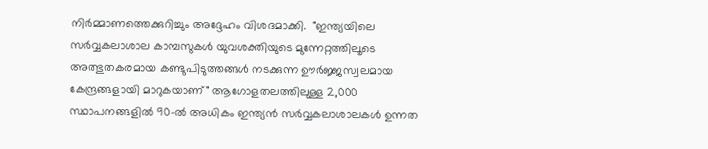നിർമ്മാണത്തെക്കുറിച്ചും അദ്ദേഹം വിശദമാക്കി.  "ഇന്ത്യയിലെ സർവ്വകലാശാല കാമ്പസുകൾ യുവശക്തിയുടെ മുന്നേറ്റത്തിലൂടെ അത്ഭുതകരമായ കണ്ടുപിടുത്തങ്ങൾ നടക്കുന്ന ഊർജ്ജസ്വലമായ കേന്ദ്രങ്ങളായി മാറുകയാണ്" ആഗോളതലത്തിലുള്ള 2,000 സ്ഥാപനങ്ങളിൽ 90-ൽ അധികം ഇന്ത്യൻ സർവ്വകലാശാലകൾ ഉന്നത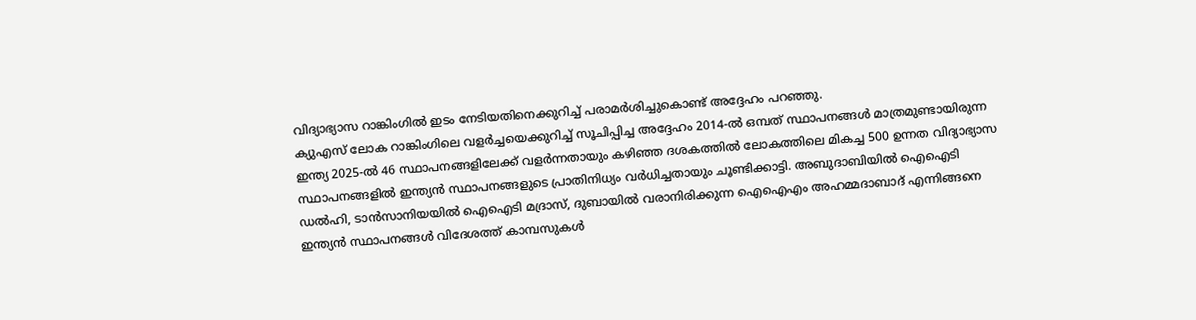വിദ്യാഭ്യാസ റാങ്കിംഗിൽ ഇടം നേടിയതിനെക്കുറിച്ച് പരാമർശിച്ചുകൊണ്ട് അദ്ദേഹം പറഞ്ഞു.
ക്യുഎസ് ലോക റാങ്കിംഗിലെ വളർച്ചയെക്കുറിച്ച് സൂചിപ്പിച്ച അദ്ദേഹം 2014-ൽ ഒമ്പത് സ്ഥാപനങ്ങൾ മാത്രമുണ്ടായിരുന്ന ഇന്ത്യ 2025-ൽ 46 സ്ഥാപനങ്ങളിലേക്ക് വളർന്നതായും കഴിഞ്ഞ ദശകത്തിൽ ലോകത്തിലെ മികച്ച 500 ഉന്നത വിദ്യാഭ്യാസ സ്ഥാപനങ്ങളിൽ ഇന്ത്യൻ സ്ഥാപനങ്ങളുടെ പ്രാതിനിധ്യം വർധിച്ചതായും ചൂണ്ടിക്കാട്ടി. അബുദാബിയിൽ ഐഐടി ഡൽഹി, ടാൻസാനിയയിൽ ഐഐടി മദ്രാസ്, ദുബായിൽ വരാനിരിക്കുന്ന ഐഐഎം അഹമ്മദാബാദ് എന്നിങ്ങനെ ഇന്ത്യൻ സ്ഥാപനങ്ങൾ വിദേശത്ത് കാമ്പസുകൾ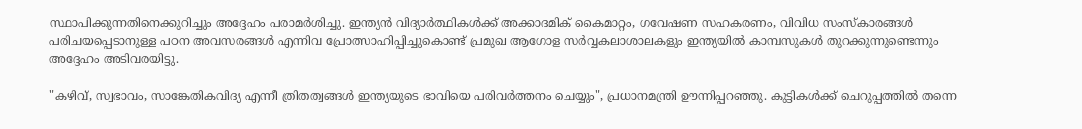സ്ഥാപിക്കുന്നതിനെക്കുറിച്ചും അദ്ദേഹം പരാമർശിച്ചു. ഇന്ത്യൻ വിദ്യാർത്ഥികൾക്ക് അക്കാദമിക് കൈമാറ്റം, ഗവേഷണ സഹകരണം, വിവിധ സംസ്കാരങ്ങൾ പരിചയപ്പെടാനുള്ള പഠന അവസരങ്ങൾ എന്നിവ പ്രോത്സാഹിപ്പിച്ചുകൊണ്ട് പ്രമുഖ ആഗോള സർവ്വകലാശാലകളും ഇന്ത്യയിൽ കാമ്പസുകൾ തുറക്കുന്നുണ്ടെന്നും അദ്ദേഹം അടിവരയിട്ടു.

"കഴിവ്, സ്വഭാവം, സാങ്കേതികവിദ്യ എന്നീ ത്രിതത്വങ്ങൾ ഇന്ത്യയുടെ ഭാവിയെ പരിവർത്തനം ചെയ്യും", പ്രധാനമന്ത്രി ഊന്നിപ്പറഞ്ഞു. കുട്ടികൾക്ക് ചെറുപ്പത്തിൽ തന്നെ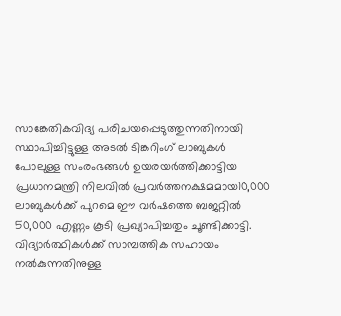സാങ്കേതികവിദ്യ പരിചയപ്പെടുത്തുന്നതിനായി സ്ഥാപിച്ചിട്ടുള്ള അടൽ ടിങ്കറിംഗ് ലാബുകൾ പോലുള്ള സംരംഭങ്ങൾ ഉയരയർത്തിക്കാട്ടിയ പ്രധാനമന്ത്രി നിലവിൽ പ്രവർത്തനക്ഷമമായ10,000 ലാബുകൾക്ക് പുറമെ ഈ വർഷത്തെ ബജറ്റിൽ 50,000 എണ്ണം കൂടി പ്രഖ്യാപിച്ചതും ചൂണ്ടിക്കാട്ടി. വിദ്യാർത്ഥികൾക്ക് സാമ്പത്തിക സഹായം നൽകുന്നതിനുള്ള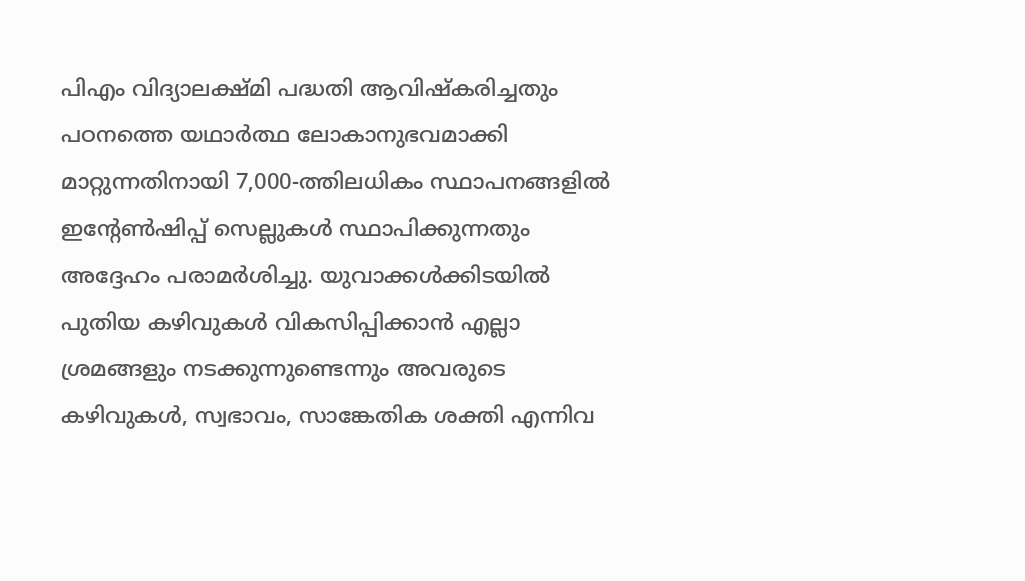പിഎം വിദ്യാലക്ഷ്മി പദ്ധതി ആവിഷ്കരിച്ചതും   പഠനത്തെ യഥാർത്ഥ ലോകാനുഭവമാക്കി മാറ്റുന്നതിനായി 7,000-ത്തിലധികം സ്ഥാപനങ്ങളിൽ ഇന്റേൺഷിപ്പ് സെല്ലുകൾ സ്ഥാപിക്കുന്നതും അദ്ദേഹം പരാമർശിച്ചു. യുവാക്കൾക്കിടയിൽ പുതിയ കഴിവുകൾ വികസിപ്പിക്കാൻ എല്ലാ ശ്രമങ്ങളും നടക്കുന്നുണ്ടെന്നും അവരുടെ കഴിവുകൾ, സ്വഭാവം, സാങ്കേതിക ശക്തി എന്നിവ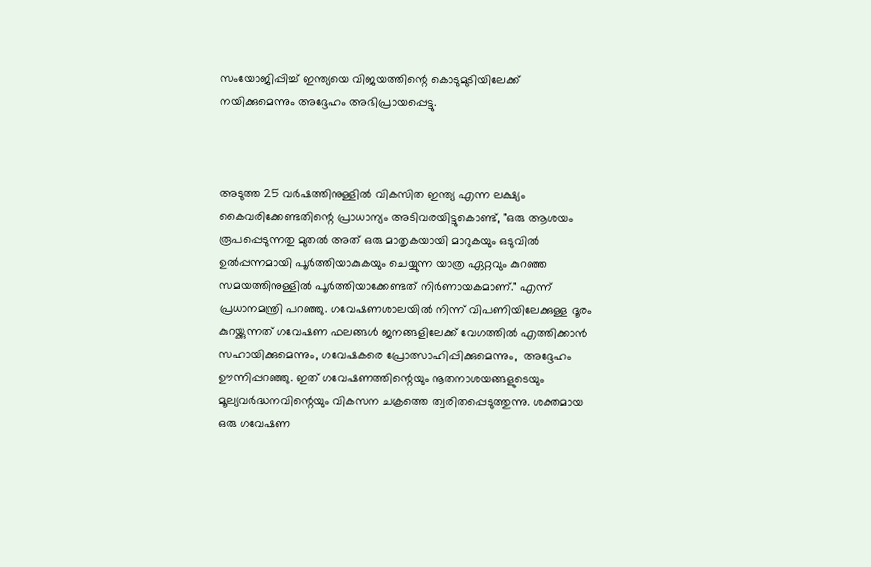സംയോജിപ്പിച്ച് ഇന്ത്യയെ വിജയത്തിന്റെ കൊടുമുടിയിലേക്ക് നയിക്കുമെന്നും അദ്ദേഹം അഭിപ്രായപ്പെട്ടു.



അടുത്ത 25 വർഷത്തിനുള്ളിൽ വികസിത ഇന്ത്യ എന്ന ലക്ഷ്യം കൈവരിക്കേണ്ടതിന്റെ പ്രാധാന്യം അടിവരയിട്ടുകൊണ്ട്, "ഒരു ആശയം രൂപപ്പെടുന്നതു മുതൽ അത് ഒരു മാതൃകയായി മാറുകയും ഒടുവിൽ ഉൽപ്പന്നമായി പൂർത്തിയാകുകയും ചെയ്യുന്ന യാത്ര ഏറ്റവും കുറഞ്ഞ സമയത്തിനുള്ളിൽ പൂർത്തിയാക്കേണ്ടത് നിർണായകമാണ്." എന്ന് പ്രധാനമന്ത്രി പറഞ്ഞു. ഗവേഷണശാലയിൽ നിന്ന് വിപണിയിലേക്കുള്ള ദൂരം കുറയ്ക്കുന്നത് ഗവേഷണ ഫലങ്ങൾ ജനങ്ങളിലേക്ക് വേഗത്തിൽ എത്തിക്കാൻ സഹായിക്കുമെന്നും, ഗവേഷകരെ പ്രോത്സാഹിപ്പിക്കുമെന്നും,  അദ്ദേഹം ഊന്നിപ്പറഞ്ഞു. ഇത് ഗവേഷണത്തിന്റെയും നൂതനാശയങ്ങളുടെയും മൂല്യവർദ്ധനവിന്റെയും വികസന ചക്രത്തെ ത്വരിതപ്പെടുത്തുന്നു. ശക്തമായ ഒരു ഗവേഷണ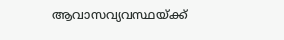ആവാസവ്യവസ്ഥയ്ക്ക്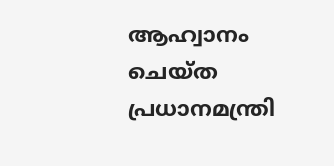ആഹ്വാനം ചെയ്ത പ്രധാനമന്ത്രി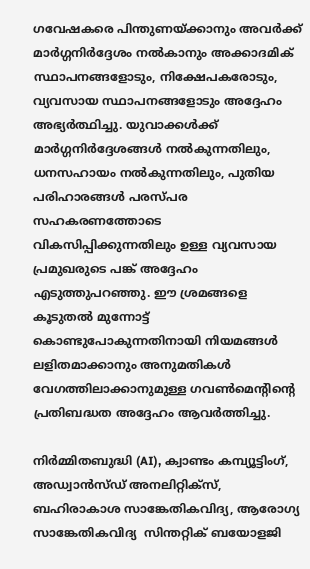ഗവേഷകരെ പിന്തുണയ്ക്കാനും അവർക്ക് മാർഗ്ഗനിർദ്ദേശം നൽകാനും അക്കാദമിക് സ്ഥാപനങ്ങളോടും, നിക്ഷേപകരോടും, വ്യവസായ സ്ഥാപനങ്ങളോടും അദ്ദേഹം അഭ്യർത്ഥിച്ചു. യുവാക്കൾക്ക് മാർഗ്ഗനിർദ്ദേശങ്ങൾ നൽകുന്നതിലും, ധനസഹായം നൽകുന്നതിലും, പുതിയ പരിഹാരങ്ങൾ പരസ്പര സഹകരണത്തോടെ  വികസിപ്പിക്കുന്നതിലും ഉള്ള വ്യവസായ പ്രമുഖരുടെ പങ്ക് അദ്ദേഹം എടുത്തുപറഞ്ഞു. ഈ ശ്രമങ്ങളെ കൂടുതൽ മുന്നോട്ട് കൊണ്ടുപോകുന്നതിനായി നിയമങ്ങൾ ലളിതമാക്കാനും അനുമതികൾ വേഗത്തിലാക്കാനുമുള്ള ഗവൺമെന്റിന്റെ പ്രതിബദ്ധത അദ്ദേഹം ആവർത്തിച്ചു.

നിർമ്മിതബുദ്ധി (AI), ക്വാണ്ടം കമ്പ്യൂട്ടിംഗ്, അഡ്വാൻസ്ഡ് അനലിറ്റിക്സ്, ബഹിരാകാശ സാങ്കേതികവിദ്യ, ആരോഗ്യ സാങ്കേതികവിദ്യ  സിന്തറ്റിക് ബയോളജി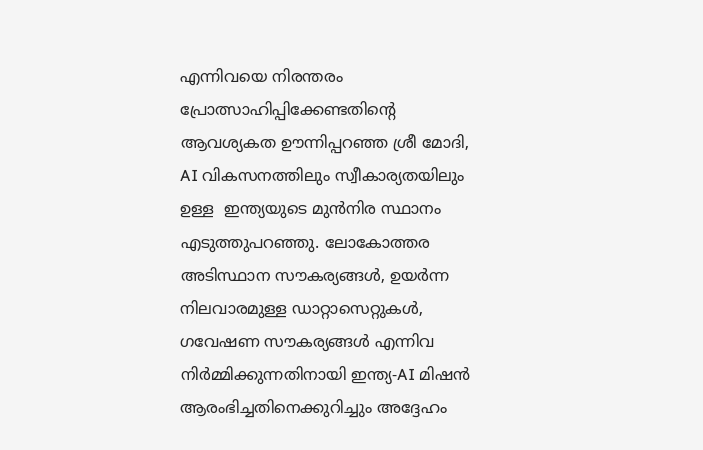എന്നിവയെ നിരന്തരം പ്രോത്സാഹിപ്പിക്കേണ്ടതിന്റെ ആവശ്യകത ഊന്നിപ്പറഞ്ഞ ശ്രീ മോദി, AI വികസനത്തിലും സ്വീകാര്യതയിലും ഉള്ള  ഇന്ത്യയുടെ മുൻനിര സ്ഥാനം എടുത്തുപറഞ്ഞു. ലോകോത്തര അടിസ്ഥാന സൗകര്യങ്ങൾ, ഉയർന്ന നിലവാരമുള്ള ഡാറ്റാസെറ്റുകൾ, ഗവേഷണ സൗകര്യങ്ങൾ എന്നിവ നിർമ്മിക്കുന്നതിനായി ഇന്ത്യ-AI മിഷൻ ആരംഭിച്ചതിനെക്കുറിച്ചും അദ്ദേഹം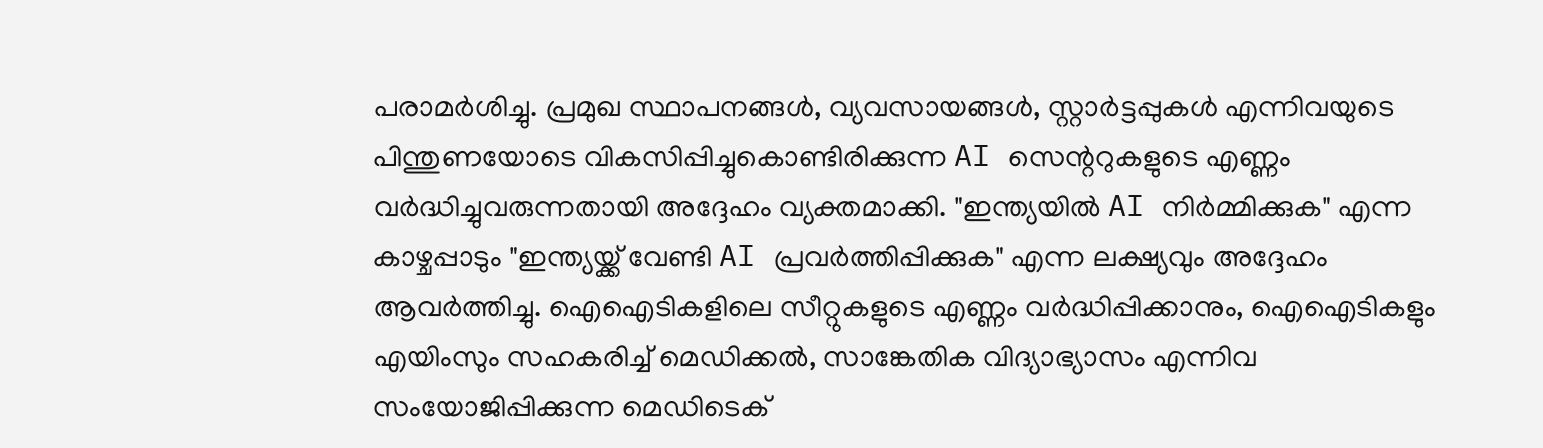പരാമർശിച്ചു. പ്രമുഖ സ്ഥാപനങ്ങൾ, വ്യവസായങ്ങൾ, സ്റ്റാർട്ടപ്പുകൾ എന്നിവയുടെ പിന്തുണയോടെ വികസിപ്പിച്ചുകൊണ്ടിരിക്കുന്ന AI സെന്ററുകളുടെ എണ്ണം വർദ്ധിച്ചുവരുന്നതായി അദ്ദേഹം വ്യക്തമാക്കി. "ഇന്ത്യയിൽ AI നിർമ്മിക്കുക" എന്ന കാഴ്ചപ്പാടും "ഇന്ത്യയ്ക്ക് വേണ്ടി AI പ്രവർത്തിപ്പിക്കുക" എന്ന ലക്ഷ്യവും അദ്ദേഹം ആവർത്തിച്ചു. ഐഐടികളിലെ സീറ്റുകളുടെ എണ്ണം വർദ്ധിപ്പിക്കാനും, ഐഐടികളും എയിംസും സഹകരിച്ച് മെഡിക്കൽ, സാങ്കേതിക വിദ്യാഭ്യാസം എന്നിവ സംയോജിപ്പിക്കുന്ന മെഡിടെക്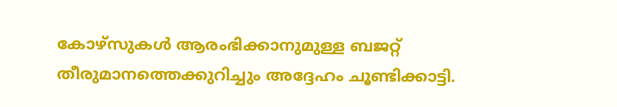കോഴ്സുകൾ ആരംഭിക്കാനുമുള്ള ബജറ്റ് തീരുമാനത്തെക്കുറിച്ചും അദ്ദേഹം ചൂണ്ടിക്കാട്ടി.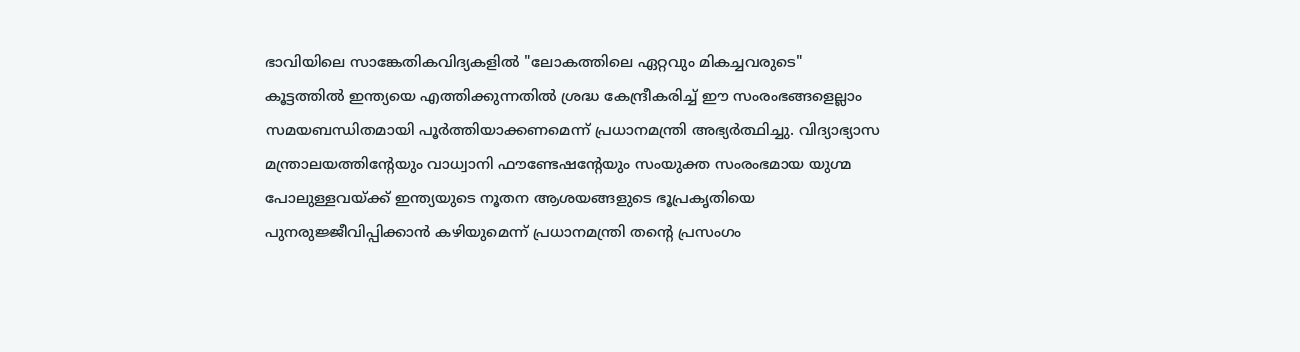ഭാവിയിലെ സാങ്കേതികവിദ്യകളിൽ "ലോകത്തിലെ ഏറ്റവും മികച്ചവരുടെ" കൂട്ടത്തിൽ ഇന്ത്യയെ എത്തിക്കുന്നതിൽ ശ്രദ്ധ കേന്ദ്രീകരിച്ച് ഈ സംരംഭങ്ങളെല്ലാം സമയബന്ധിതമായി പൂർത്തിയാക്കണമെന്ന് പ്രധാനമന്ത്രി അഭ്യർത്ഥിച്ചു. വിദ്യാഭ്യാസ മന്ത്രാലയത്തിന്റേയും വാധ്വാനി ഫൗണ്ടേഷന്റേയും സംയുക്ത സംരംഭമായ യുഗ്മ പോലുള്ളവയ്ക്ക് ഇന്ത്യയുടെ നൂതന ആശയങ്ങളുടെ ഭൂപ്രകൃതിയെ പുനരുജ്ജീവിപ്പിക്കാൻ കഴിയുമെന്ന് പ്രധാനമന്ത്രി തൻ്റെ പ്രസംഗം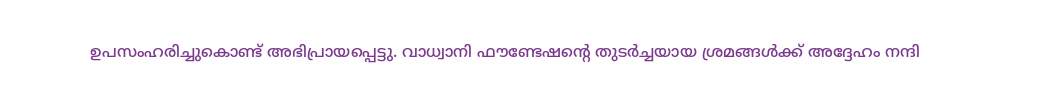ഉപസംഹരിച്ചുകൊണ്ട് അഭിപ്രായപ്പെട്ടു. വാധ്വാനി ഫൗണ്ടേഷന്റെ തുടർച്ചയായ ശ്രമങ്ങൾക്ക് അദ്ദേഹം നന്ദി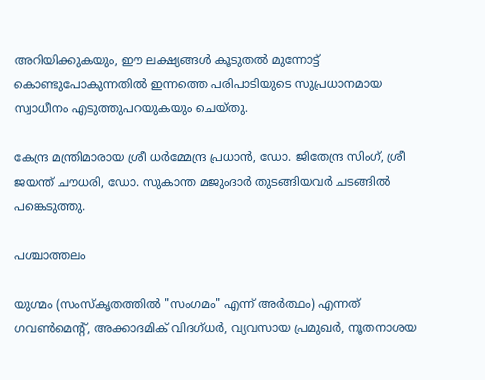അറിയിക്കുകയും, ഈ ലക്ഷ്യങ്ങൾ കൂടുതൽ മുന്നോട്ട് കൊണ്ടുപോകുന്നതിൽ ഇന്നത്തെ പരിപാടിയുടെ സുപ്രധാനമായ സ്വാധീനം എടുത്തുപറയുകയും ചെയ്തു.

കേന്ദ്ര മന്ത്രിമാരായ ശ്രീ ധർമ്മേന്ദ്ര പ്രധാൻ, ഡോ. ജിതേന്ദ്ര സിംഗ്, ശ്രീ ജയന്ത് ചൗധരി, ഡോ. സുകാന്ത മജുംദാർ തുടങ്ങിയവർ ചടങ്ങിൽ പങ്കെടുത്തു.

പശ്ചാത്തലം

യുഗ്മം (സംസ്കൃതത്തിൽ "സംഗമം" എന്ന് അർത്ഥം) എന്നത് ഗവൺമെന്റ്, അക്കാദമിക് വിദഗ്ധർ, വ്യവസായ പ്രമുഖർ, നൂതനാശയ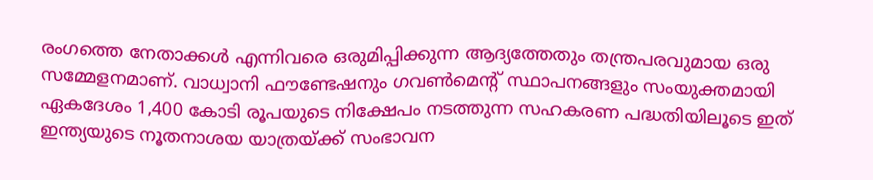രംഗത്തെ നേതാക്കൾ എന്നിവരെ ഒരുമിപ്പിക്കുന്ന ആദ്യത്തേതും തന്ത്രപരവുമായ ഒരു സമ്മേളനമാണ്. വാധ്വാനി ഫൗണ്ടേഷനും ഗവൺമെന്റ് സ്ഥാപനങ്ങളും സംയുക്തമായി ഏകദേശം 1,400 കോടി രൂപയുടെ നിക്ഷേപം നടത്തുന്ന സഹകരണ പദ്ധതിയിലൂടെ ഇത് ഇന്ത്യയുടെ നൂതനാശയ യാത്രയ്ക്ക് സംഭാവന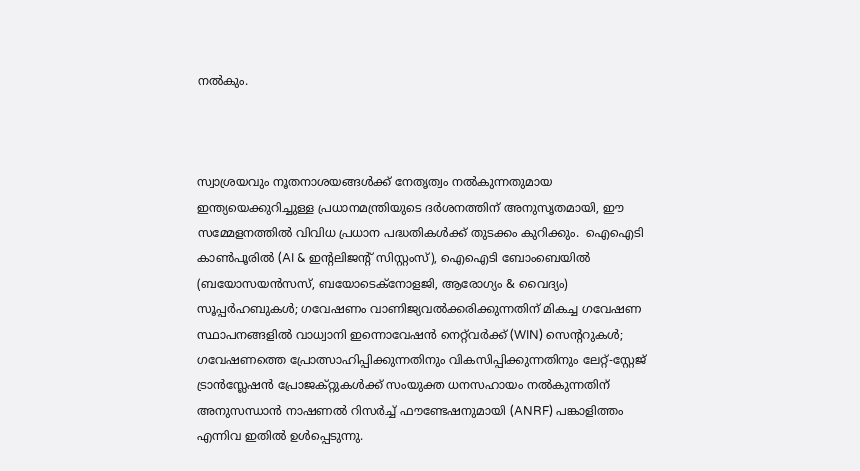നൽകും.



സ്വാശ്രയവും നൂതനാശയങ്ങൾക്ക് നേതൃത്വം നൽകുന്നതുമായ ഇന്ത്യയെക്കുറിച്ചുള്ള പ്രധാനമന്ത്രിയുടെ ദർശനത്തിന് അനുസൃതമായി, ഈ സമ്മേളനത്തിൽ വിവിധ പ്രധാന പദ്ധതികൾക്ക് തുടക്കം കുറിക്കും.  ഐഐടി കാൺപൂരിൽ (AI & ഇന്റലിജന്റ് സിസ്റ്റംസ്), ഐഐടി ബോംബെയിൽ (ബയോസയൻസസ്, ബയോടെക്നോളജി, ആരോഗ്യം & വൈദ്യം) സൂപ്പർഹബുകൾ; ഗവേഷണം വാണിജ്യവൽക്കരിക്കുന്നതിന് മികച്ച ഗവേഷണ സ്ഥാപനങ്ങളിൽ വാധ്വാനി ഇന്നൊവേഷൻ നെറ്റ്‌വർക്ക് (WIN) സെന്ററുകൾ; ഗവേഷണത്തെ പ്രോത്സാഹിപ്പിക്കുന്നതിനും വികസിപ്പിക്കുന്നതിനും ലേറ്റ്-സ്റ്റേജ് ട്രാൻസ്ലേഷൻ പ്രോജക്റ്റുകൾക്ക് സംയുക്ത ധനസഹായം നൽകുന്നതിന് അനുസന്ധാൻ നാഷണൽ റിസർച്ച് ഫൗണ്ടേഷനുമായി (ANRF) പങ്കാളിത്തം എന്നിവ ഇതിൽ ഉൾപ്പെടുന്നു.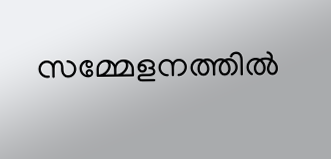സമ്മേളനത്തിൽ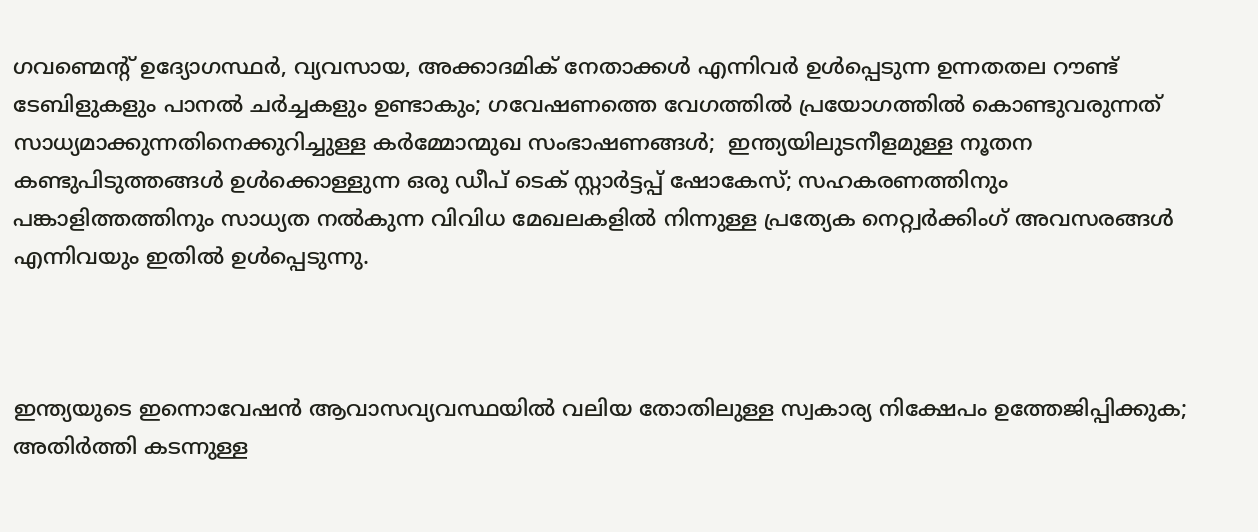ഗവണ്മെന്റ് ഉദ്യോഗസ്ഥർ, വ്യവസായ, അക്കാദമിക് നേതാക്കൾ എന്നിവർ ഉൾപ്പെടുന്ന ഉന്നതതല റൗണ്ട് ടേബിളുകളും പാനൽ ചർച്ചകളും ഉണ്ടാകും; ഗവേഷണത്തെ വേഗത്തിൽ പ്രയോഗത്തിൽ കൊണ്ടുവരുന്നത് സാധ്യമാക്കുന്നതിനെക്കുറിച്ചുള്ള കർമ്മോന്മുഖ സംഭാഷണങ്ങൾ;  ഇന്ത്യയിലുടനീളമുള്ള നൂതന കണ്ടുപിടുത്തങ്ങൾ ഉൾക്കൊള്ളുന്ന ഒരു ഡീപ് ടെക് സ്റ്റാർട്ടപ്പ് ഷോകേസ്; സഹകരണത്തിനും പങ്കാളിത്തത്തിനും സാധ്യത നൽകുന്ന വിവിധ മേഖലകളിൽ നിന്നുള്ള പ്രത്യേക നെറ്റ്വർക്കിംഗ് അവസരങ്ങൾ എന്നിവയും ഇതിൽ ഉൾപ്പെടുന്നു.



ഇന്ത്യയുടെ ഇന്നൊവേഷൻ ആവാസവ്യവസ്ഥയിൽ വലിയ തോതിലുള്ള സ്വകാര്യ നിക്ഷേപം ഉത്തേജിപ്പിക്കുക; അതിർത്തി കടന്നുള്ള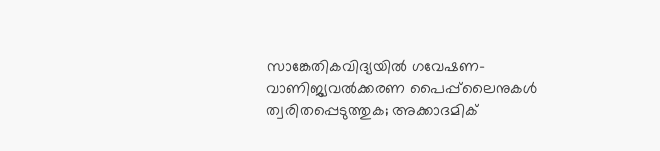സാങ്കേതികവിദ്യയിൽ ഗവേഷണ-വാണിജ്യവൽക്കരണ പൈപ്പ്‌ലൈനുകൾ ത്വരിതപ്പെടുത്തുക; അക്കാദമിക്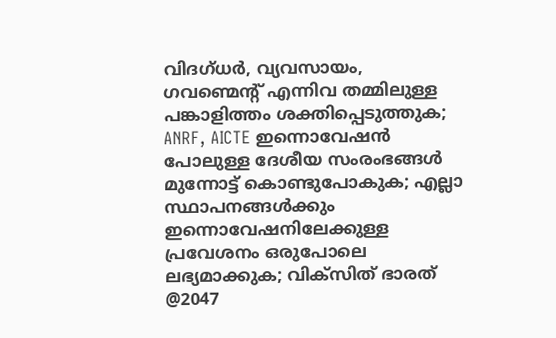വിദഗ്ധർ, വ്യവസായം, ഗവണ്മെന്റ് എന്നിവ തമ്മിലുള്ള പങ്കാളിത്തം ശക്തിപ്പെടുത്തുക; ANRF, AICTE ഇന്നൊവേഷൻ പോലുള്ള ദേശീയ സംരംഭങ്ങൾ മുന്നോട്ട് കൊണ്ടുപോകുക; എല്ലാ സ്ഥാപനങ്ങൾക്കും ഇന്നൊവേഷനിലേക്കുള്ള പ്രവേശനം ഒരുപോലെ ലഭ്യമാക്കുക; വിക്‌സിത് ഭാരത് @2047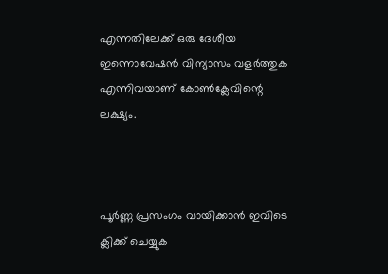എന്നതിലേക്ക് ഒരു ദേശീയ ഇന്നൊവേഷൻ വിന്യാസം വളർത്തുക എന്നിവയാണ് കോൺക്ലേവിന്റെ ലക്ഷ്യം.



പൂർണ്ണ പ്രസംഗം വായിക്കാൻ ഇവിടെ ക്ലിക്ക് ചെയ്യുക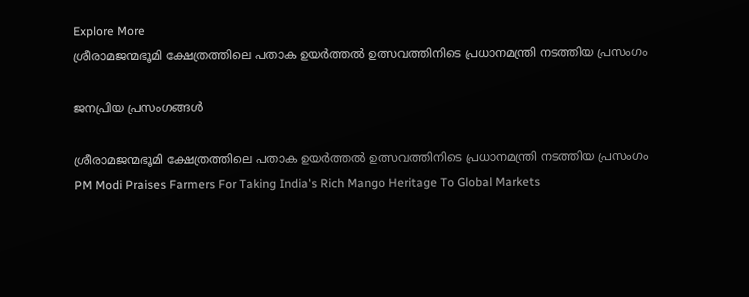Explore More
ശ്രീരാമജന്മഭൂമി ക്ഷേത്രത്തിലെ പതാക ഉയർത്തൽ ഉത്സവത്തിനിടെ പ്രധാനമന്ത്രി നടത്തിയ പ്രസംഗം

ജനപ്രിയ പ്രസംഗങ്ങൾ

ശ്രീരാമജന്മഭൂമി ക്ഷേത്രത്തിലെ പതാക ഉയർത്തൽ ഉത്സവത്തിനിടെ പ്രധാനമന്ത്രി നടത്തിയ പ്രസംഗം
PM Modi Praises Farmers For Taking India's Rich Mango Heritage To Global Markets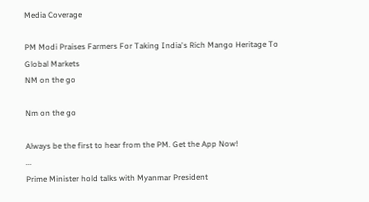Media Coverage

PM Modi Praises Farmers For Taking India's Rich Mango Heritage To Global Markets
NM on the go

Nm on the go

Always be the first to hear from the PM. Get the App Now!
...
Prime Minister hold talks with Myanmar President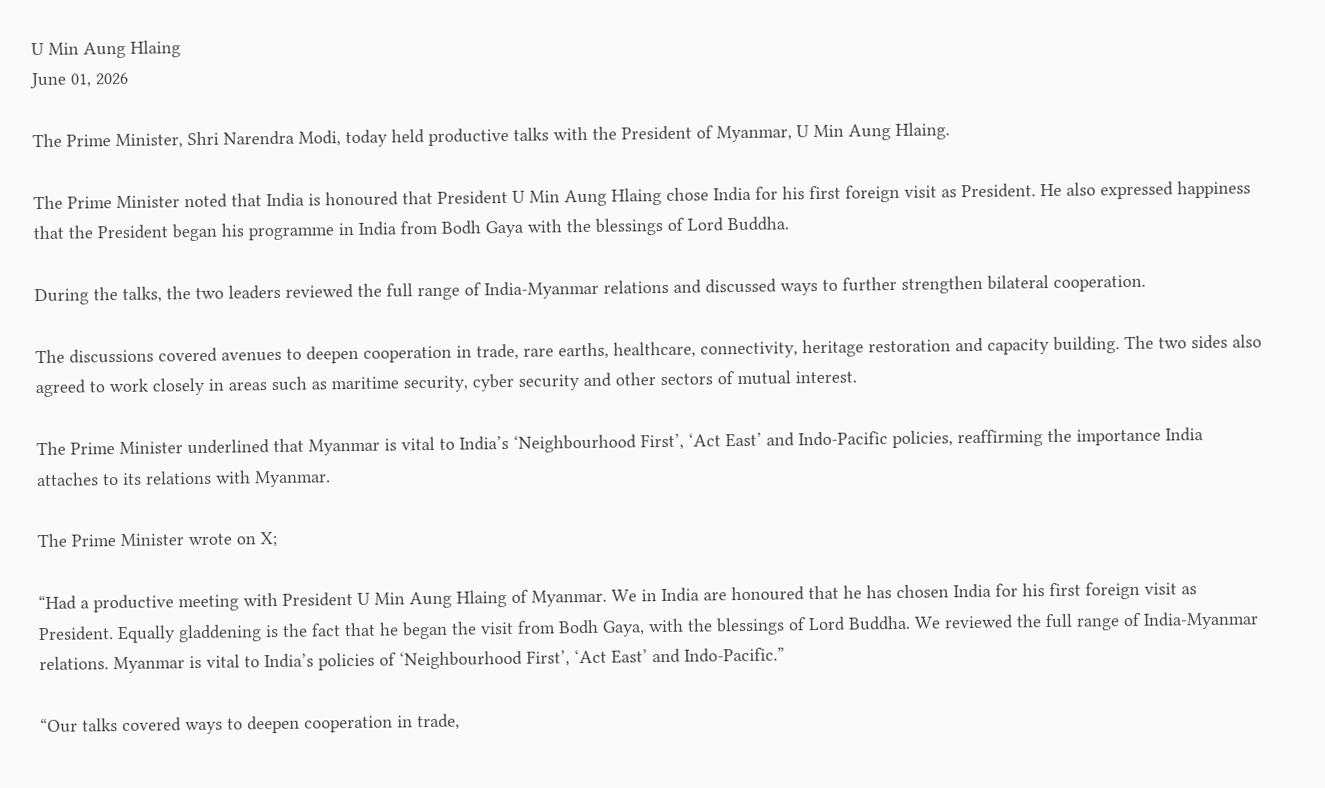U Min Aung Hlaing
June 01, 2026

The Prime Minister, Shri Narendra Modi, today held productive talks with the President of Myanmar, U Min Aung Hlaing.

The Prime Minister noted that India is honoured that President U Min Aung Hlaing chose India for his first foreign visit as President. He also expressed happiness that the President began his programme in India from Bodh Gaya with the blessings of Lord Buddha.

During the talks, the two leaders reviewed the full range of India-Myanmar relations and discussed ways to further strengthen bilateral cooperation.

The discussions covered avenues to deepen cooperation in trade, rare earths, healthcare, connectivity, heritage restoration and capacity building. The two sides also agreed to work closely in areas such as maritime security, cyber security and other sectors of mutual interest.

The Prime Minister underlined that Myanmar is vital to India’s ‘Neighbourhood First’, ‘Act East’ and Indo-Pacific policies, reaffirming the importance India attaches to its relations with Myanmar.

The Prime Minister wrote on X;

“Had a productive meeting with President U Min Aung Hlaing of Myanmar. We in India are honoured that he has chosen India for his first foreign visit as President. Equally gladdening is the fact that he began the visit from Bodh Gaya, with the blessings of Lord Buddha. We reviewed the full range of India-Myanmar relations. Myanmar is vital to India’s policies of ‘Neighbourhood First’, ‘Act East’ and Indo-Pacific.”

“Our talks covered ways to deepen cooperation in trade,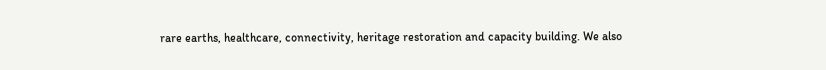rare earths, healthcare, connectivity, heritage restoration and capacity building. We also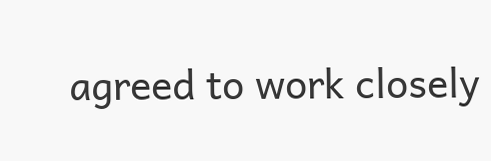agreed to work closely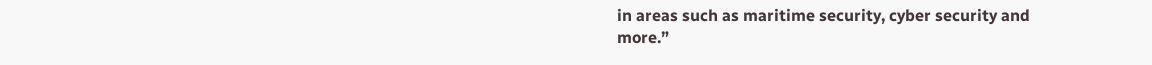in areas such as maritime security, cyber security and more.”